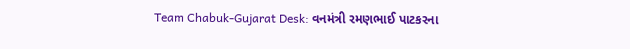Team Chabuk-Gujarat Desk: વનમંત્રી રમણભાઈ પાટકરના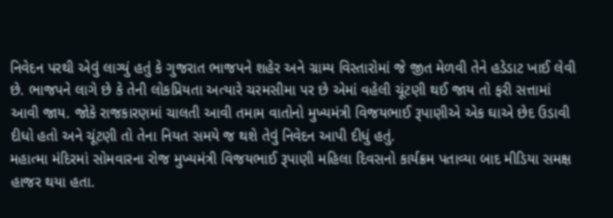નિવેદન પરથી એવું લાગ્યું હતું કે ગુજરાત ભાજપને શહેર અને ગ્રામ્ય વિસ્તારોમાં જે જીત મેળવી તેને હડેડાટ ખાઈ લેવી છે. ભાજપને લાગે છે કે તેની લોકપ્રિયતા અત્યારે ચરમસીમા પર છે એમાં વહેલી ચૂંટણી થઈ જાય તો ફરી સત્તામાં આવી જાય. જોકે રાજકારણમાં ચાલતી આવી તમામ વાતોનો મુખ્યમંત્રી વિજયભાઈ રૂપાણીએ એક ઘાએ છેદ ઉડાવી દીધો હતો અને ચૂંટણી તો તેના નિયત સમયે જ થશે તેવું નિવેદન આપી દીધું હતું.
મહાત્મા મંદિરમાં સોમવારના રોજ મુખ્યમંત્રી વિજયભાઈ રૂપાણી મહિલા દિવસનો કાર્યક્રમ પતાવ્યા બાદ મીડિયા સમક્ષ હાજર થયા હતા.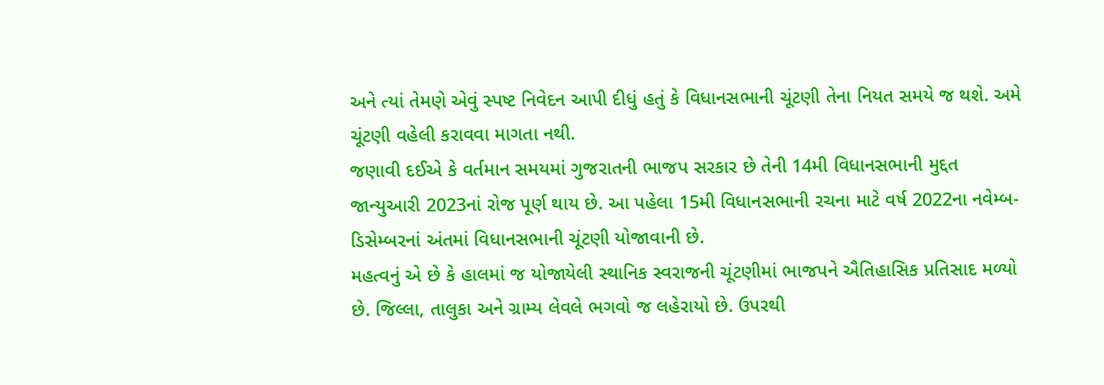અને ત્યાં તેમણે એવું સ્પષ્ટ નિવેદન આપી દીધું હતું કે વિધાનસભાની ચૂંટણી તેના નિયત સમયે જ થશે. અમે ચૂંટણી વહેલી કરાવવા માગતા નથી.
જણાવી દઈએ કે વર્તમાન સમયમાં ગુજરાતની ભાજપ સરકાર છે તેની 14મી વિધાનસભાની મુદ્દત જાન્યુઆરી 2023નાં રોજ પૂર્ણ થાય છે. આ પહેલા 15મી વિધાનસભાની રચના માટે વર્ષ 2022ના નવેમ્બ-ડિસેમ્બરનાં અંતમાં વિધાનસભાની ચૂંટણી યોજાવાની છે.
મહત્વનું એ છે કે હાલમાં જ યોજાયેલી સ્થાનિક સ્વરાજની ચૂંટણીમાં ભાજપને ઐતિહાસિક પ્રતિસાદ મળ્યો છે. જિલ્લા, તાલુકા અને ગ્રામ્ય લેવલે ભગવો જ લહેરાયો છે. ઉપરથી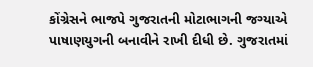કોંગ્રેસને ભાજપે ગુજરાતની મોટાભાગની જગ્યાએ પાષાણયુગની બનાવીને રાખી દીધી છે. ગુજરાતમાં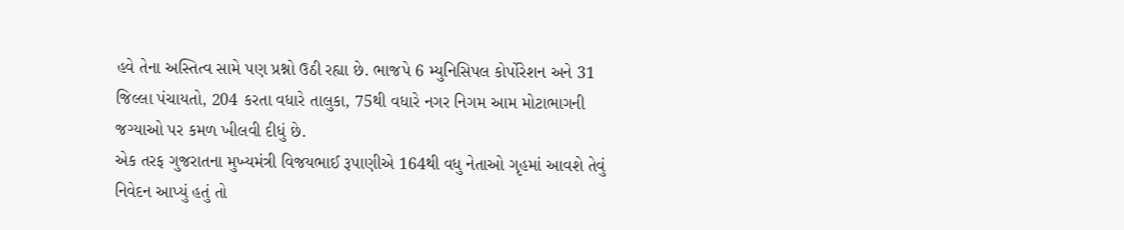હવે તેના અસ્તિત્વ સામે પણ પ્રશ્નો ઉઠી રહ્યા છે. ભાજપે 6 મ્યુનિસિપલ કોર્પોરેશન અને 31 જિલ્લા પંચાયતો, 204 કરતા વધારે તાલુકા, 75થી વધારે નગર નિગમ આમ મોટાભાગની જગ્યાઓ પર કમળ ખીલવી દીધું છે.
એક તરફ ગુજરાતના મુખ્યમંત્રી વિજયભાઈ રૂપાણીએ 164થી વધુ નેતાઓ ગૃહમાં આવશે તેવું નિવેદન આપ્યું હતું તો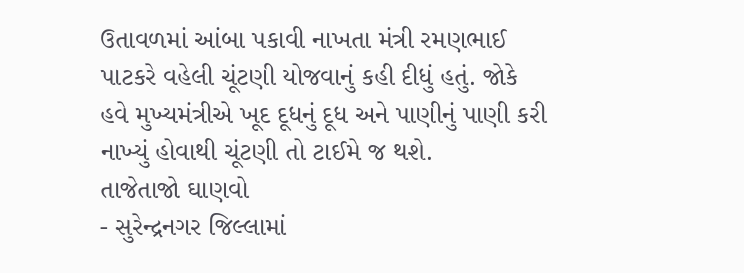ઉતાવળમાં આંબા પકાવી નાખતા મંત્રી રમણભાઈ પાટકરે વહેલી ચૂંટણી યોજવાનું કહી દીધું હતું. જોકે હવે મુખ્યમંત્રીએ ખૂદ દૂધનું દૂધ અને પાણીનું પાણી કરી નાખ્યું હોવાથી ચૂંટણી તો ટાઈમે જ થશે.
તાજેતાજો ઘાણવો
- સુરેન્દ્રનગર જિલ્લામાં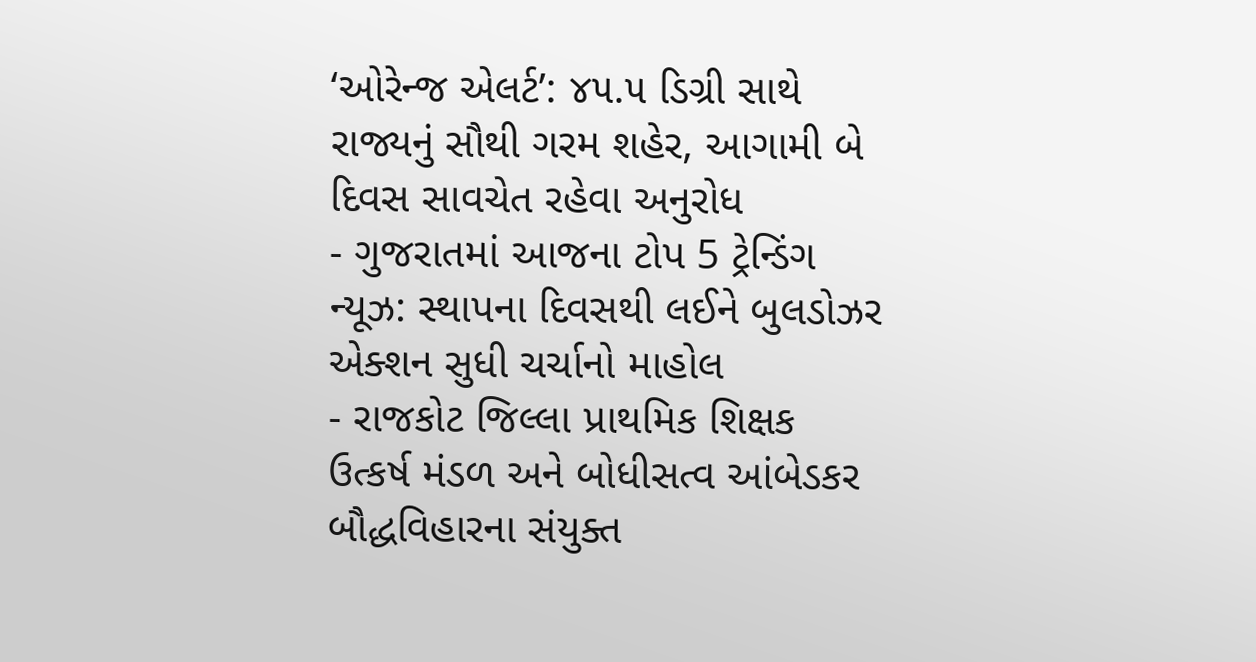‘ઓરેન્જ એલર્ટ’: ૪૫.૫ ડિગ્રી સાથે રાજ્યનું સૌથી ગરમ શહેર, આગામી બે દિવસ સાવચેત રહેવા અનુરોધ
- ગુજરાતમાં આજના ટોપ 5 ટ્રેન્ડિંગ ન્યૂઝ: સ્થાપના દિવસથી લઈને બુલડોઝર એક્શન સુધી ચર્ચાનો માહોલ
- રાજકોટ જિલ્લા પ્રાથમિક શિક્ષક ઉત્કર્ષ મંડળ અને બોધીસત્વ આંબેડકર બૌદ્ધવિહારના સંયુક્ત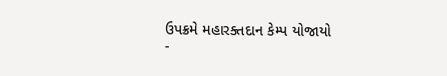ઉપક્રમે મહારક્તદાન કેમ્પ યોજાયો
-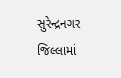સુરેન્દ્રનગર જિલ્લામાં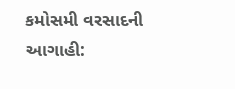કમોસમી વરસાદની આગાહી: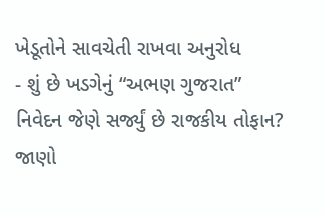ખેડૂતોને સાવચેતી રાખવા અનુરોધ
- શું છે ખડગેનું “અભણ ગુજરાત” નિવેદન જેણે સર્જ્યું છે રાજકીય તોફાન? જાણો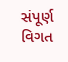સંપૂર્ણ વિગત